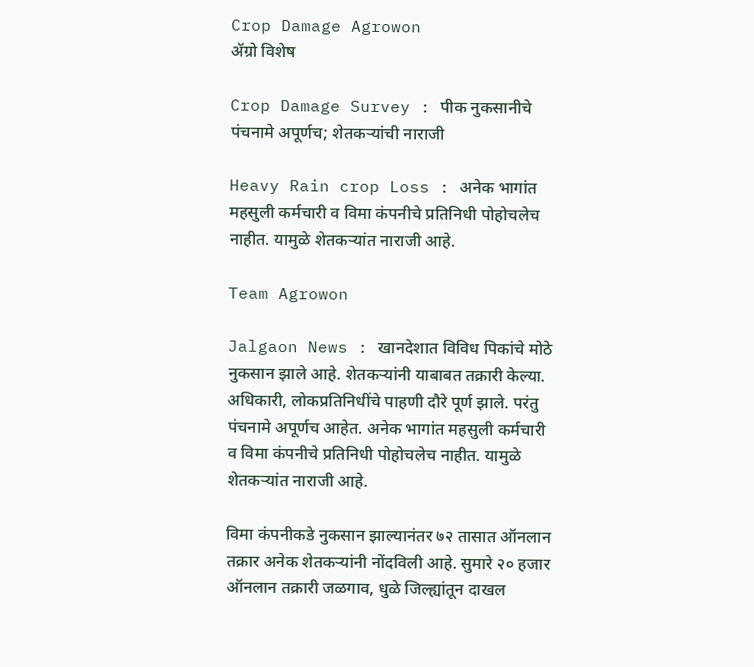Crop Damage Agrowon
ॲग्रो विशेष

Crop Damage Survey : पीक नुकसानीचे पंचनामे अपूर्णच; शेतकऱ्यांची नाराजी

Heavy Rain crop Loss : अनेक भागांत महसुली कर्मचारी व विमा कंपनीचे प्रतिनिधी पोहोचलेच नाहीत. यामुळे शेतकऱ्यांत नाराजी आहे.

Team Agrowon

Jalgaon News : खानदेशात विविध पिकांचे मोठे नुकसान झाले आहे. शेतकऱ्यांनी याबाबत तक्रारी केल्या. अधिकारी, लोकप्रतिनिधींचे पाहणी दौरे पूर्ण झाले. परंतु पंचनामे अपूर्णच आहेत. अनेक भागांत महसुली कर्मचारी व विमा कंपनीचे प्रतिनिधी पोहोचलेच नाहीत. यामुळे शेतकऱ्यांत नाराजी आहे.

विमा कंपनीकडे नुकसान झाल्यानंतर ७२ तासात ऑनलान तक्रार अनेक शेतकऱ्यांनी नोंदविली आहे. सुमारे २० हजार ऑनलान तक्रारी जळगाव, धुळे जिल्ह्यांतून दाखल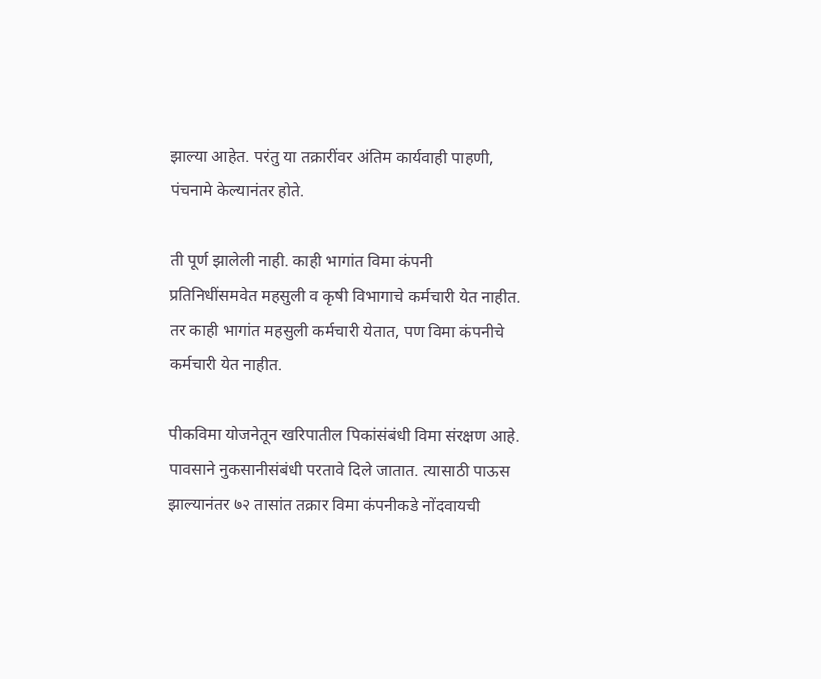झाल्या आहेत. परंतु या तक्रारींवर अंतिम कार्यवाही पाहणी, पंचनामे केल्यानंतर होते.

ती पूर्ण झालेली नाही. काही भागांत विमा कंपनी प्रतिनिधींसमवेत महसुली व कृषी विभागाचे कर्मचारी येत नाहीत. तर काही भागांत महसुली कर्मचारी येतात, पण विमा कंपनीचे कर्मचारी येत नाहीत.

पीकविमा योजनेतून खरिपातील पिकांसंबंधी विमा संरक्षण आहे. पावसाने नुकसानीसंबंधी परतावे दिले जातात. त्यासाठी पाऊस झाल्यानंतर ७२ तासांत तक्रार विमा कंपनीकडे नोंदवायची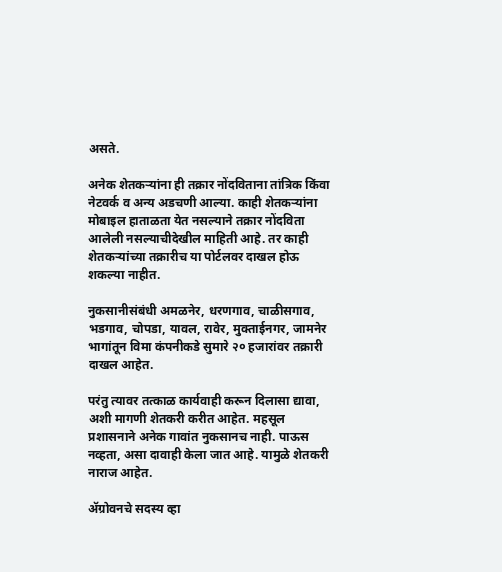असते.

अनेक शेतकऱ्यांना ही तक्रार नोंदविताना तांत्रिक किंवा नेटवर्क व अन्य अडचणी आल्या. काही शेतकऱ्यांना मोबाइल हाताळता येत नसल्याने तक्रार नोंदविता आलेली नसल्याचीदेखील माहिती आहे. तर काही शेतकऱ्यांच्या तक्रारीच या पोर्टलवर दाखल होऊ शकल्या नाहीत.

नुकसानीसंबंधी अमळनेर, धरणगाव, चाळीसगाव, भडगाव, चोपडा, यावल, रावेर, मुक्ताईनगर, जामनेर भागांतून विमा कंपनीकडे सुमारे २० हजारांवर तक्रारी दाखल आहेत.

परंतु त्यावर तत्काळ कार्यवाही करून दिलासा द्यावा, अशी मागणी शेतकरी करीत आहेत. महसूल प्रशासनाने अनेक गावांत नुकसानच नाही. पाऊस नव्हता, असा दावाही केला जात आहे. यामुळे शेतकरी नाराज आहेत.

ॲग्रोवनचे सदस्य व्हा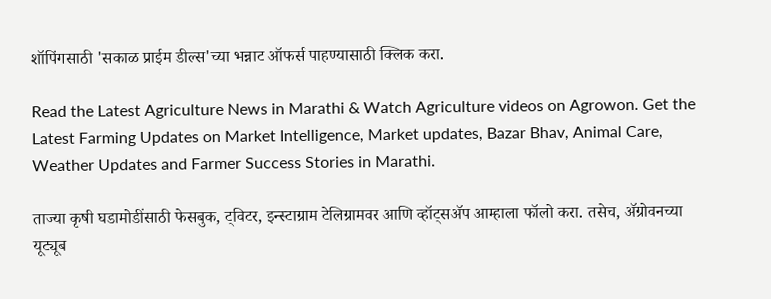शॉपिंगसाठी 'सकाळ प्राईम डील्स'च्या भन्नाट ऑफर्स पाहण्यासाठी क्लिक करा.

Read the Latest Agriculture News in Marathi & Watch Agriculture videos on Agrowon. Get the Latest Farming Updates on Market Intelligence, Market updates, Bazar Bhav, Animal Care, Weather Updates and Farmer Success Stories in Marathi.

ताज्या कृषी घडामोडींसाठी फेसबुक, ट्विटर, इन्स्टाग्राम टेलिग्रामवर आणि व्हॉट्सॲप आम्हाला फॉलो करा. तसेच, ॲग्रोवनच्या यूट्यूब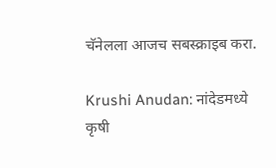चॅनेलला आजच सबस्क्राइब करा.

Krushi Anudan: नांदेडमध्ये कृषी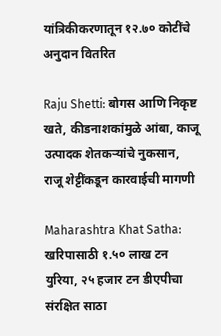यांत्रिकीकरणातून १२.७० कोटींचे अनुदान वितरित

Raju Shetti: बोगस आणि निकृष्ट खते, कीडनाशकांमुळे आंबा, काजू उत्पादक शेतकऱ्यांचे नुकसान, राजू शेट्टींकडून कारवाईची मागणी

Maharashtra Khat Satha: खरिपासाठी १.५० लाख टन युरिया, २५ हजार टन डीएपीचा संरक्षित साठा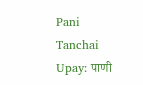Pani Tanchai Upay: पाणी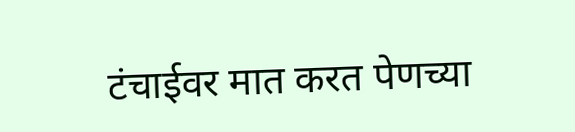टंचाईवर मात करत पेणच्या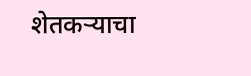शेतकऱ्याचा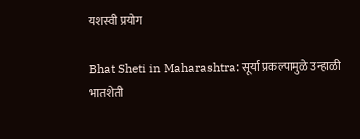यशस्वी प्रयोग

Bhat Sheti in Maharashtra: सूर्या प्रकल्पामुळे उन्हाळी भातशेती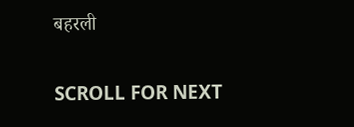बहरली

SCROLL FOR NEXT